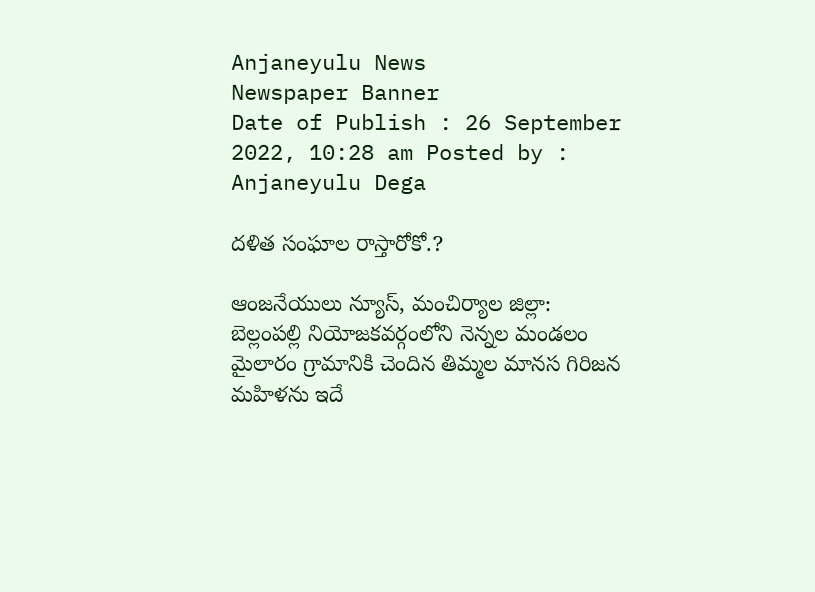Anjaneyulu News
Newspaper Banner
Date of Publish : 26 September 2022, 10:28 am Posted by : Anjaneyulu Dega

దళిత సంఘాల రాస్తారోకో.?

ఆంజనేయులు న్యూస్, మంచిర్యాల జిల్లా: బెల్లంపల్లి నియోజకవర్గంలోని నెన్నల మండలం మైలారం గ్రామానికి చెందిన తిమ్మల మానస గిరిజన మహిళను ఇదే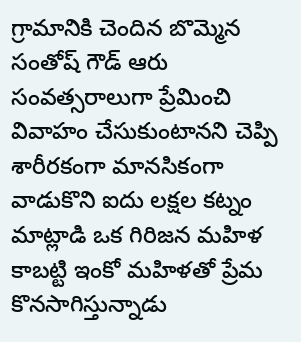గ్రామానికి చెందిన బొమ్మెన సంతోష్ గౌడ్ ఆరు సంవత్సరాలుగా ప్రేమించి వివాహం చేసుకుంటానని చెప్పి శారీరకంగా మానసికంగా వాడుకొని ఐదు లక్షల కట్నం మాట్లాడి ఒక గిరిజన మహిళ కాబట్టి ఇంకో మహిళతో ప్రేమ కొనసాగిస్తున్నాడు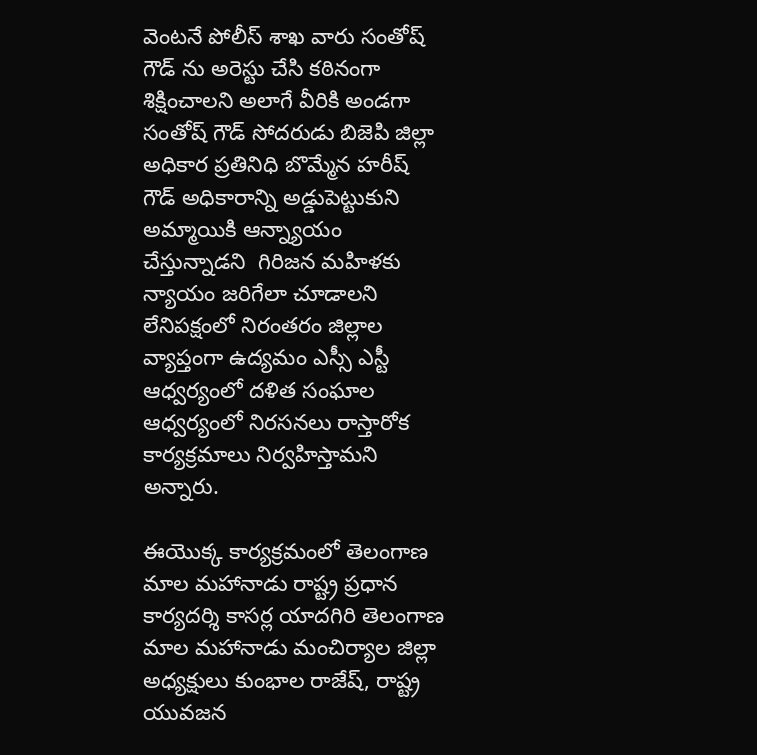వెంటనే పోలీస్ శాఖ వారు సంతోష్ గౌడ్ ను అరెస్టు చేసి కఠినంగా శిక్షించాలని అలాగే వీరికి అండగా సంతోష్ గౌడ్ సోదరుడు బిజెపి జిల్లా అధికార ప్రతినిధి బొమ్మేన హరీష్ గౌడ్ అధికారాన్ని అడ్డుపెట్టుకుని అమ్మాయికి ఆన్న్యాయం చేస్తున్నాడని  గిరిజన మహిళకు న్యాయం జరిగేలా చూడాలని లేనిపక్షంలో నిరంతరం జిల్లాల వ్యాప్తంగా ఉద్యమం ఎస్సీ ఎస్టీ ఆధ్వర్యంలో దళిత సంఘాల ఆధ్వర్యంలో నిరసనలు రాస్తారోక కార్యక్రమాలు నిర్వహిస్తామని అన్నారు.

ఈయొక్క కార్యక్రమంలో తెలంగాణ మాల మహానాడు రాష్ట్ర ప్రధాన కార్యదర్శి కాసర్ల యాదగిరి తెలంగాణ మాల మహానాడు మంచిర్యాల జిల్లా అధ్యక్షులు కుంభాల రాజేష్, రాష్ట్ర యువజన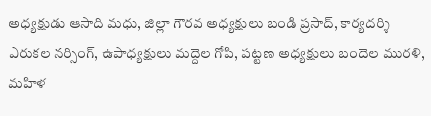అధ్యక్షుడు ఆసాది మధు, జిల్లా గౌరవ అధ్యక్షులు బండి ప్రసాద్, కార్యదర్శి ఎరుకల నర్సింగ్, ఉపాధ్యక్షులు మద్దెల గోపి, పట్టణ అధ్యక్షులు బందెల మురళి, మహిళ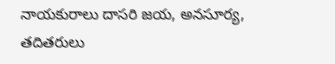నాయకురాలు దాసరి జయ, అనసూర్య, తదితరులు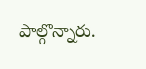పాల్గొన్నారు.